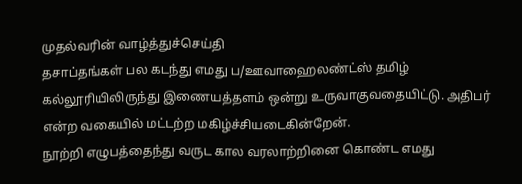முதல்வரின் வாழ்த்துச்செய்தி
தசாப்தங்கள் பல கடந்து எமது ப/ஊவாஹைலண்ட்ஸ் தமிழ் கல்லூரியிலிருந்து இணையத்தளம் ஒன்று உருவாகுவதையிட்டு. அதிபர் என்ற வகையில் மட்டற்ற மகிழ்ச்சியடைகின்றேன்.
நூற்றி எழுபத்தைந்து வருட கால வரலாற்றினை கொண்ட எமது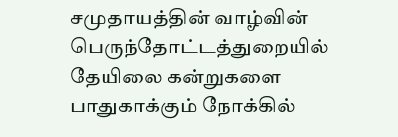சமுதாயத்தின் வாழ்வின் பெருந்தோட்டத்துறையில் தேயிலை கன்றுகளை பாதுகாக்கும் நோக்கில்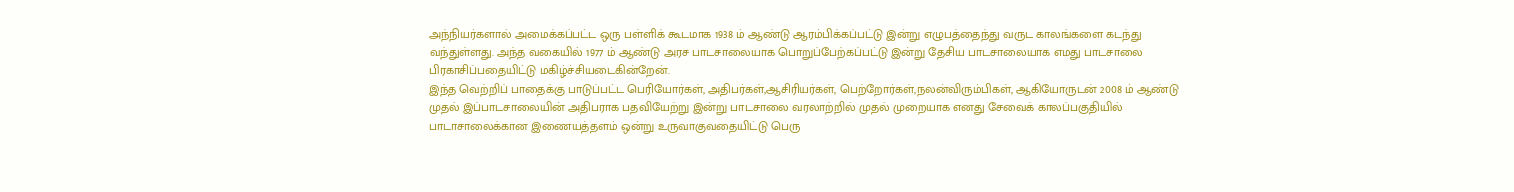அந்நியர்களால் அமைக்கப்பட்ட ஒரு பள்ளிக் கூடமாக 1938 ம் ஆண்டு ஆரம்பிக்கப்பட்டு இன்று எழுபத்தைந்து வருட காலங்களை கடந்து வந்துள்ளது. அந்த வகையில் 1977 ம் ஆண்டு அரச பாடசாலையாக பொறுப்பேற்கப்பட்டு இன்று தேசிய பாடசாலையாக எமது பாடசாலை பிரகாசிப்பதையிட்டு மகிழ்ச்சியடைகின்றேன்.
இந்த வெற்றிப் பாதைக்கு பாடுப்பட்ட பெரியோர்கள், அதிபர்கள்,ஆசிரியர்கள், பெற்றோர்கள்,நலன்விரும்பிகள், ஆகியோருடன் 2008 ம் ஆண்டு முதல் இப்பாடசாலையின் அதிபராக பதவியேற்று இன்று பாடசாலை வரலாற்றில் முதல் முறையாக எனது சேவைக் காலப்பகுதியில் பாடாசாலைக்கான இணையத்தளம் ஒன்று உருவாகுவதையிட்டு பெரு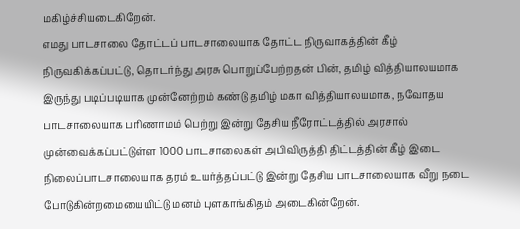மகிழ்ச்சியடைகிறேன்.
எமது பாடசாலை தோட்டப் பாடசாலையாக தோட்ட நிருவாகத்தின் கீழ் நிருவகிக்கப்பட்டு, தொடர்ந்து அரசு பொறுப்பேற்றதன் பின், தமிழ் வித்தியாலயமாக இருந்து படிப்படியாக முன்னேற்றம் கண்டு தமிழ் மகா வித்தியாலயமாக, நவோதய பாடசாலையாக பரிணாமம் பெற்று இன்று தேசிய நீரோட்டத்தில் அரசால் முன்வைக்கப்பட்டுள்ள 1000 பாடசாலைகள் அபிவிருத்தி திட்டத்தின் கீழ் இடை நிலைப்பாடசாலையாக தரம் உயர்த்தப்பட்டு இன்று தேசிய பாடசாலையாக வீறு நடை போடுகின்றமையையிட்டு மனம் புளகாங்கிதம் அடைகின்றேன்.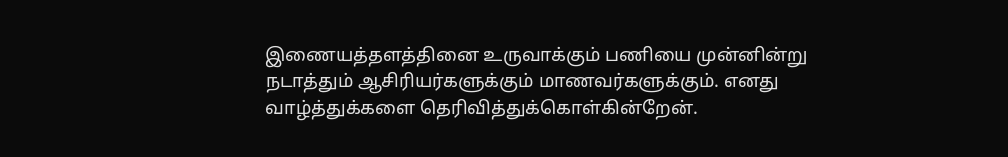இணையத்தளத்தினை உருவாக்கும் பணியை முன்னின்று நடாத்தும் ஆசிரியர்களுக்கும் மாணவர்களுக்கும். எனது வாழ்த்துக்களை தெரிவித்துக்கொள்கின்றேன்.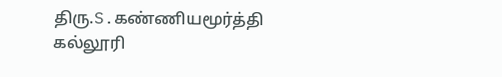திரு.S.கண்ணியமூர்த்தி
கல்லூரி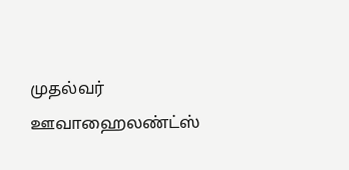முதல்வர்
ஊவாஹைலண்ட்ஸ்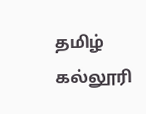தமிழ் கல்லூரி